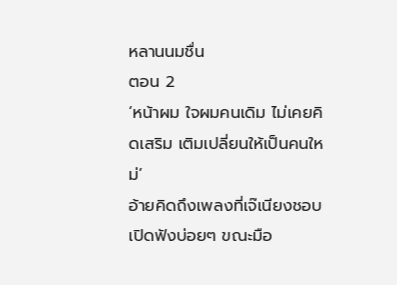หลานนมชื่น
ตอน 2
‘หน้าผม ใจผมคนเดิม ไม่เคยคิดเสริม เติมเปลี่ยนให้เป็นคนใหม่’
อ้ายคิดถึงเพลงที่เจ๊เนียงชอบเปิดฟังบ่อยๆ ขณะมือ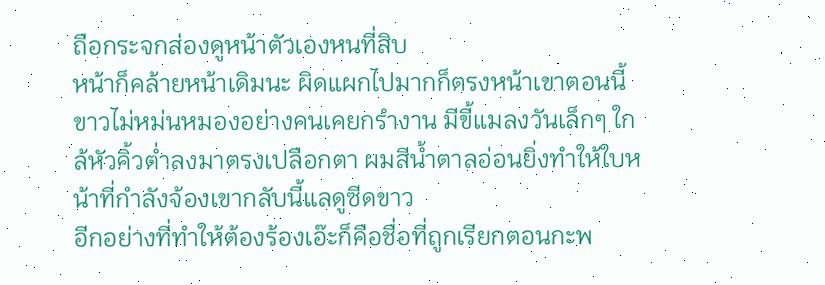ถือกระจกส่องดูหน้าตัวเองหนที่สิบ
หน้าก็คล้ายหน้าเดิมนะ ผิดแผกไปมากก็ตรงหน้าเขาตอนนี้ขาวไม่หม่นหมองอย่างคนเคยกรำงาน มีขี้แมลงวันเล็กๆ ใกล้หัวคิ้วต่ำลงมาตรงเปลือกตา ผมสีน้ำตาลอ่อนยิ่งทำให้ใบหน้าที่กำลังจ้องเขากลับนี้แลดูซีดขาว
อีกอย่างที่ทำให้ต้องร้องเอ๊ะก็คือชื่อที่ถูกเรียกตอนกะพ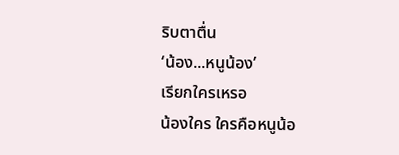ริบตาตื่น
‘น้อง...หนูน้อง’
เรียกใครเหรอ
น้องใคร ใครคือหนูน้อ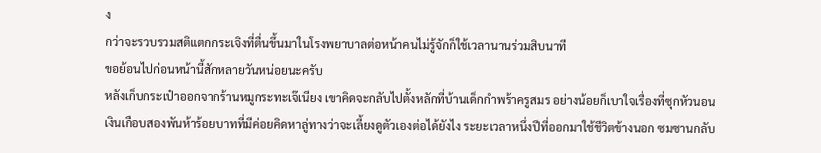ง
กว่าจะรวบรวมสติแตกกระเจิงที่ตื่นขึ้นมาในโรงพยาบาลต่อหน้าคนไม่รู้จักก็ใช้เวลานานร่วมสิบนาที
ขอย้อนไปก่อนหน้านี้สักหลายวันหน่อยนะครับ
หลังเก็บกระเป๋าออกจากร้านหมูกระทะเจ๊เนียง เขาคิดจะกลับไปตั้งหลักที่บ้านเด็กกำพร้าครูสมร อย่างน้อยก็เบาใจเรื่องที่ซุกหัวนอน เงินเกือบสองพันห้าร้อยบาทที่มีค่อยคิดหาลู่ทางว่าจะเลี้ยงดูตัวเองต่อได้ยังไง ระยะเวลาหนึ่งปีที่ออกมาใช้ชีวิตข้างนอก ซมซานกลับ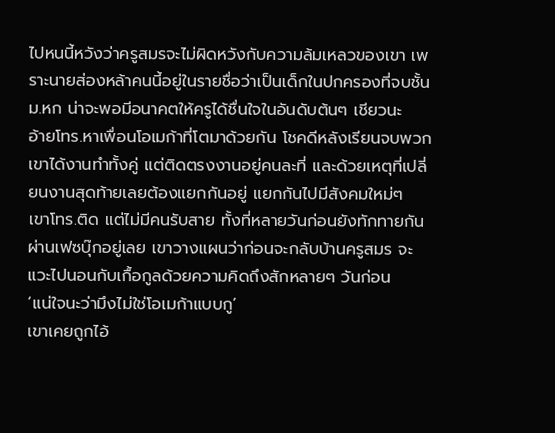ไปหนนี้หวังว่าครูสมรจะไม่ผิดหวังกับความล้มเหลวของเขา เพราะนายส่องหล้าคนนี้อยู่ในรายชื่อว่าเป็นเด็กในปกครองที่จบชั้นม.หก น่าจะพอมีอนาคตให้ครูได้ชื่นใจในอันดับต้นๆ เชียวนะ
อ้ายโทร.หาเพื่อนโอเมก้าที่โตมาด้วยกัน โชคดีหลังเรียนจบพวกเขาได้งานทำทั้งคู่ แต่ติดตรงงานอยู่คนละที่ และด้วยเหตุที่เปลี่ยนงานสุดท้ายเลยต้องแยกกันอยู่ แยกกันไปมีสังคมใหม่ๆ
เขาโทร.ติด แต่ไม่มีคนรับสาย ทั้งที่หลายวันก่อนยังทักทายกันผ่านเฟซบุ๊กอยู่เลย เขาวางแผนว่าก่อนจะกลับบ้านครูสมร จะแวะไปนอนกับเกื้อกูลด้วยความคิดถึงสักหลายๆ วันก่อน
‘แน่ใจนะว่ามึงไม่ใช่โอเมก้าแบบกู’
เขาเคยถูกไอ้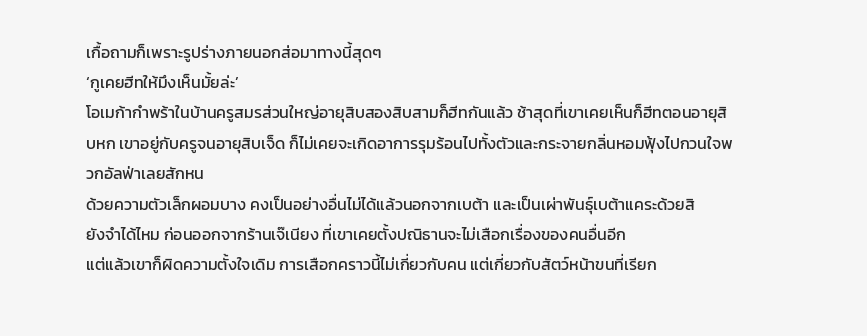เกื้อถามก็เพราะรูปร่างภายนอกส่อมาทางนี้สุดๆ
‘กูเคยฮีทให้มึงเห็นมั้ยล่ะ’
โอเมก้ากำพร้าในบ้านครูสมรส่วนใหญ่อายุสิบสองสิบสามก็ฮีทกันแล้ว ช้าสุดที่เขาเคยเห็นก็ฮีทตอนอายุสิบหก เขาอยู่กับครูจนอายุสิบเจ็ด ก็ไม่เคยจะเกิดอาการรุมร้อนไปทั้งตัวและกระจายกลิ่นหอมฟุ้งไปกวนใจพวกอัลฟ่าเลยสักหน
ด้วยความตัวเล็กผอมบาง คงเป็นอย่างอื่นไม่ได้แล้วนอกจากเบต้า และเป็นเผ่าพันธุ์เบต้าแคระด้วยสิ
ยังจำได้ไหม ก่อนออกจากร้านเจ๊เนียง ที่เขาเคยตั้งปณิธานจะไม่เสือกเรื่องของคนอื่นอีก
แต่แล้วเขาก็ผิดความตั้งใจเดิม การเสือกคราวนี้ไม่เกี่ยวกับคน แต่เกี่ยวกับสัตว์หน้าขนที่เรียก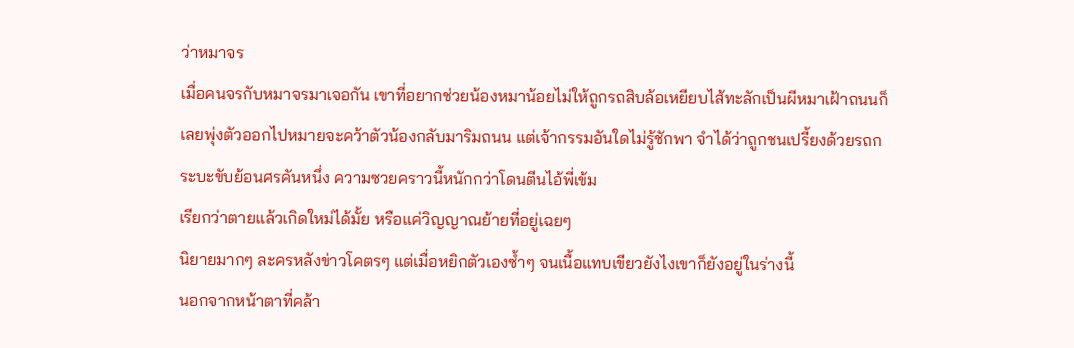ว่าหมาจร
เมื่อคนจรกับหมาจรมาเจอกัน เขาที่อยากช่วยน้องหมาน้อยไม่ให้ถูกรถสิบล้อเหยียบไส้ทะลักเป็นผีหมาเฝ้าถนนก็เลยพุ่งตัวออกไปหมายจะคว้าตัวน้องกลับมาริมถนน แต่เจ้ากรรมอันใดไม่รู้ชักพา จำได้ว่าถูกชนเปรี้ยงด้วยรถกระบะขับย้อนศรคันหนึ่ง ความซวยคราวนี้หนักกว่าโดนตีนไอ้พี่เข้ม
เรียกว่าตายแล้วเกิดใหม่ได้มั้ย หรือแค่วิญญาณย้ายที่อยู่เฉยๆ
นิยายมากๆ ละครหลังข่าวโคตรๆ แต่เมื่อหยิกตัวเองซ้ำๆ จนเนื้อแทบเขียวยังไงเขาก็ยังอยู่ในร่างนี้
นอกจากหน้าตาที่คล้า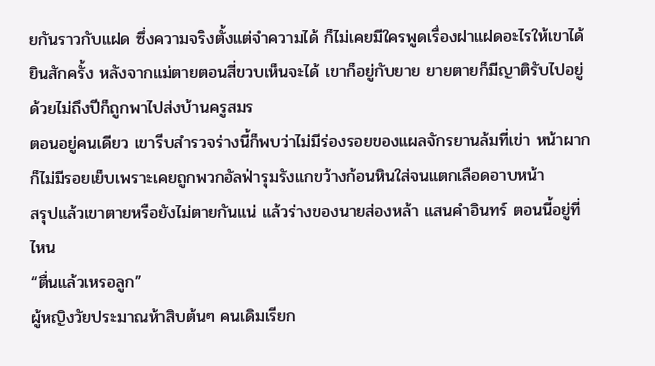ยกันราวกับแฝด ซึ่งความจริงตั้งแต่จำความได้ ก็ไม่เคยมีใครพูดเรื่องฝาแฝดอะไรให้เขาได้ยินสักครั้ง หลังจากแม่ตายตอนสี่ขวบเห็นจะได้ เขาก็อยู่กับยาย ยายตายก็มีญาติรับไปอยู่ด้วยไม่ถึงปีก็ถูกพาไปส่งบ้านครูสมร
ตอนอยู่คนเดียว เขารีบสำรวจร่างนี้ก็พบว่าไม่มีร่องรอยของแผลจักรยานล้มที่เข่า หน้าผากก็ไม่มีรอยเย็บเพราะเคยถูกพวกอัลฟ่ารุมรังแกขว้างก้อนหินใส่จนแตกเลือดอาบหน้า
สรุปแล้วเขาตายหรือยังไม่ตายกันแน่ แล้วร่างของนายส่องหล้า แสนคำอินทร์ ตอนนี้อยู่ที่ไหน
“ตื่นแล้วเหรอลูก”
ผู้หญิงวัยประมาณห้าสิบต้นๆ คนเดิมเรียก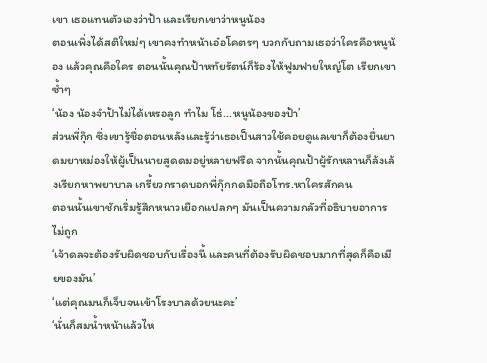เขา เธอแทนตัวเองว่าป้า และเรียกเขาว่าหนูน้อง
ตอนเพิ่งได้สติใหม่ๆ เขาคงทำหน้าเอ๋อโคตรๆ บวกกับถามเธอว่าใครคือหนูน้อง แล้วคุณคือใคร ตอนนั้นคุณป้าหทัยรัตน์ก็ร้องไห้ฟูมฟายใหญ่โต เรียกเขาซ้ำๆ
‘น้อง น้องจำป้าไม่ได้เหรอลูก ทำไม โธ่...หนูน้องของป้า’
ส่วนพี่กุ๊ก ซึ่งเขารู้ชื่อตอนหลังและรู้ว่าเธอเป็นสาวใช้คอยดูแลเขาก็ต้องยื่นยาดมยาหม่องให้ผู้เป็นนายสูดดมอยู่หลายฟรืด จากนั้นคุณป้าผู้รักหลานก็ล้งเล้งเรียกหาพยาบาล เกรี้ยวกราดบอกพี่กุ๊กกดมือถือโทร.หาใครสักคน
ตอนนั้นเขาชักเริ่มรู้สึกหนาวเยือกแปลกๆ มันเป็นความกลัวที่อธิบายอาการไม่ถูก
‘เจ้าดลจะต้องรับผิดชอบกับเรื่องนี้ และคนที่ต้องรับผิดชอบมากที่สุดก็คือเมียของมัน’
‘แต่คุณมนก็เจ็บจนเข้าโรงบาลด้วยนะคะ’
‘นั่นก็สมน้ำหน้าแล้วไห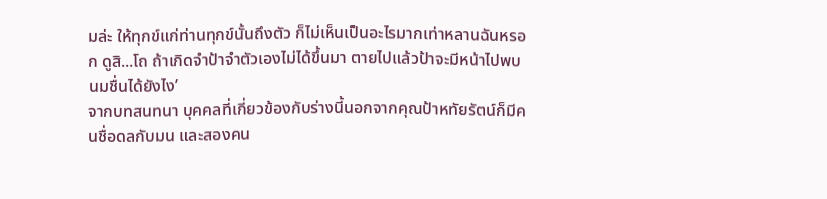มล่ะ ให้ทุกข์แก่ท่านทุกข์นั้นถึงตัว ก็ไม่เห็นเป็นอะไรมากเท่าหลานฉันหรอก ดูสิ...โถ ถ้าเกิดจำป้าจำตัวเองไม่ได้ขึ้นมา ตายไปแล้วป้าจะมีหน้าไปพบนมชื่นได้ยังไง’
จากบทสนทนา บุคคลที่เกี่ยวข้องกับร่างนี้นอกจากคุณป้าหทัยรัตน์ก็มีคนชื่อดลกับมน และสองคน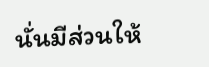นั่นมีส่วนให้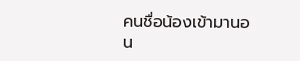คนชื่อน้องเข้ามานอน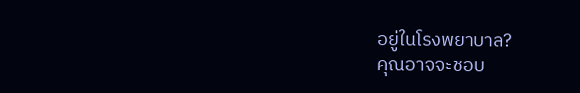อยู่ในโรงพยาบาล?
คุณอาจจะชอบ